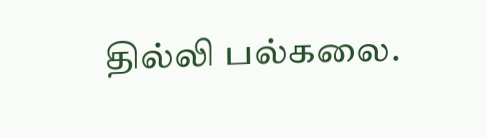தில்லி பல்கலை.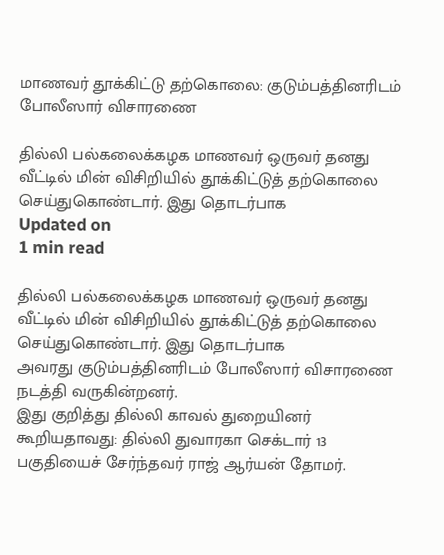மாணவர் தூக்கிட்டு தற்கொலை: குடும்பத்தினரிடம் போலீஸார் விசாரணை

தில்லி பல்கலைக்கழக மாணவர் ஒருவர் தனது வீட்டில் மின் விசிறியில் தூக்கிட்டுத் தற்கொலை செய்துகொண்டார். இது தொடர்பாக
Updated on
1 min read

தில்லி பல்கலைக்கழக மாணவர் ஒருவர் தனது வீட்டில் மின் விசிறியில் தூக்கிட்டுத் தற்கொலை செய்துகொண்டார். இது தொடர்பாக
அவரது குடும்பத்தினரிடம் போலீஸார் விசாரணை நடத்தி வருகின்றனர்.
இது குறித்து தில்லி காவல் துறையினர் கூறியதாவது: தில்லி துவாரகா செக்டார் 13 பகுதியைச் சேர்ந்தவர் ராஜ் ஆர்யன் தோமர்.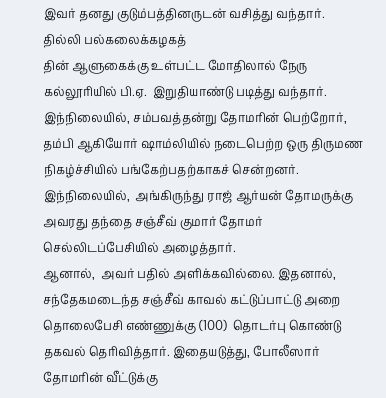இவர் தனது குடும்பத்தினருடன் வசித்து வந்தார்.
தில்லி பல்கலைக்கழகத்
தின் ஆளுகைக்கு உள்பட்ட மோதிலால் நேரு கல்லூரியில் பி.ஏ.  இறுதியாண்டு படித்து வந்தார்.
இந்நிலையில், சம்பவத்தன்று தோமரின் பெற்றோர்,  தம்பி ஆகியோர் ஷாம்லியில் நடைபெற்ற ஒரு திருமண நிகழ்ச்சியில் பங்கேற்பதற்காகச் சென்றனர்.  இந்நிலையில்,  அங்கிருந்து ராஜ் ஆர்யன் தோமருக்கு அவரது தந்தை சஞ்சீவ் குமார் தோமர் செல்லிடப்பேசியில் அழைத்தார்.
ஆனால்,  அவர் பதில் அளிக்கவில்லை. இதனால், சந்தேகமடைந்த சஞ்சீவ் காவல் கட்டுப்பாட்டு அறை தொலைபேசி எண்ணுக்கு (100)  தொடர்பு கொண்டு தகவல் தெரிவித்தார். இதையடுத்து, போலீஸார் தோமரின் வீட்டுக்கு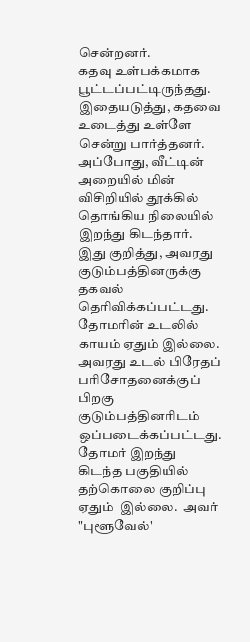சென்றனர்.
கதவு உள்பக்கமாக பூட்டப்பட்டிருந்தது. இதையடுத்து, கதவை உடைத்து உள்ளே சென்று பார்த்தனர். அப்போது, வீட்டின் அறையில் மின் விசிறியில் தூக்கில் தொங்கிய நிலையில் இறந்து கிடந்தார்.
இது குறித்து, அவரது குடும்பத்தினருக்கு தகவல் தெரிவிக்கப்பட்டது.  தோமரின் உடலில் காயம் ஏதும் இல்லை.  அவரது உடல் பிரேதப் பரிசோதனைக்குப் பிறகு குடும்பத்தினரிடம் ஒப்படைக்கப்பட்டது.
தோமர் இறந்து கிடந்த பகுதியில் தற்கொலை குறிப்பு ஏதும்  இல்லை.  அவர் "புளூவேல்'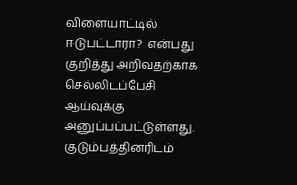விளையாட்டில் ஈடுபட்டாரா?  என்பது குறித்து அறிவதற்காக செல்லிடப்பேசி ஆய்வுக்கு அனுப்பப்பட்டுள்ளது.
குடும்பத்தினரிடம்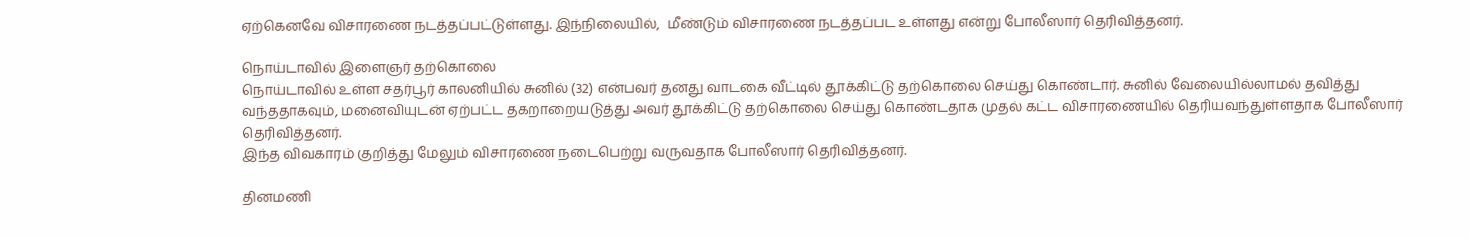ஏற்கெனவே விசாரணை நடத்தப்பட்டுள்ளது. இந்நிலையில்,  மீண்டும் விசாரணை நடத்தப்பட உள்ளது என்று போலீஸார் தெரிவித்தனர்.

நொய்டாவில் இளைஞர் தற்கொலை
நொய்டாவில் உள்ள சதர்பூர் காலனியில் சுனில் (32) என்பவர் தனது வாடகை வீட்டில் தூக்கிட்டு தற்கொலை செய்து கொண்டார். சுனில் வேலையில்லாமல் தவித்து வந்ததாகவும், மனைவியுடன் ஏற்பட்ட தகறாறையடுத்து அவர் தூக்கிட்டு தற்கொலை செய்து கொண்டதாக முதல் கட்ட விசாரணையில் தெரியவந்துள்ளதாக போலீஸார் தெரிவித்தனர்.
இந்த விவகாரம் குறித்து மேலும் விசாரணை நடைபெற்று வருவதாக போலீஸார் தெரிவித்தனர்.

தினமணி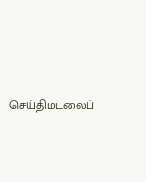செய்திமடலைப்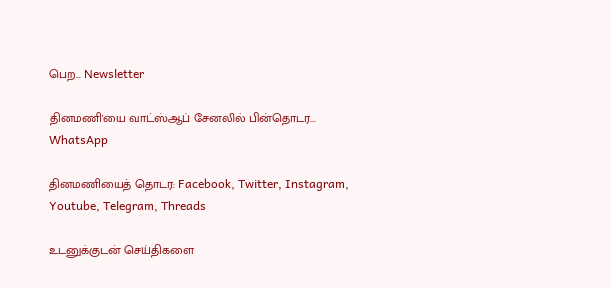பெற... Newsletter

தினமணி'யை வாட்ஸ்ஆப் சேனலில் பின்தொடர... WhatsApp

தினமணியைத் தொடர: Facebook, Twitter, Instagram, Youtube, Telegram, Threads

உடனுக்குடன் செய்திகளை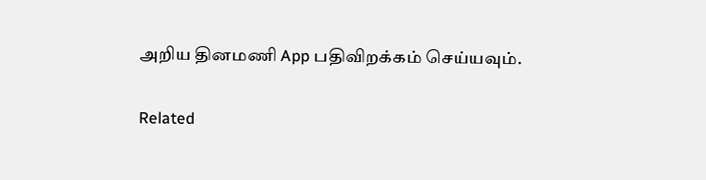அறிய தினமணி App பதிவிறக்கம் செய்யவும்.

Related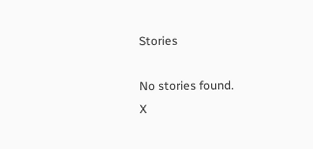Stories

No stories found.
X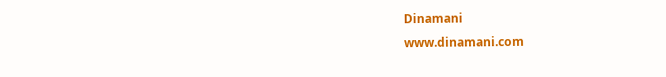Dinamani
www.dinamani.com